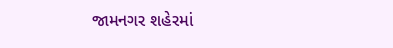જામનગર શહેરમાં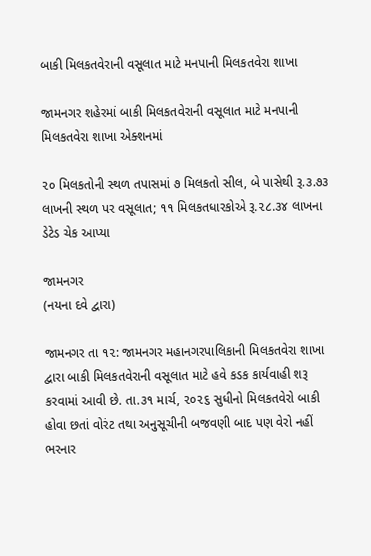બાકી મિલકતવેરાની વસૂલાત માટે મનપાની મિલકતવેરા શાખા

જામનગર શહેરમાં બાકી મિલકતવેરાની વસૂલાત માટે મનપાની મિલકતવેરા શાખા એક્શનમાં

૨૦ મિલકતોની સ્થળ તપાસમાં ૭ મિલકતો સીલ, બે પાસેથી રૂ.૩.૭૩ લાખની સ્થળ પર વસૂલાત; ૧૧ મિલકતધારકોએ રૂ.૨૮.૩૪ લાખના ડેટેડ ચેક આપ્યા

જામનગર
(નયના દવે દ્વારા)

જામનગર તા ૧૨: જામનગર મહાનગરપાલિકાની મિલકતવેરા શાખા દ્વારા બાકી મિલકતવેરાની વસૂલાત માટે હવે કડક કાર્યવાહી શરૂ કરવામાં આવી છે. તા.૩૧ માર્ચ, ૨૦૨૬ સુધીનો મિલકતવેરો બાકી હોવા છતાં વોરંટ તથા અનુસૂચીની બજવણી બાદ પણ વેરો નહીં ભરનાર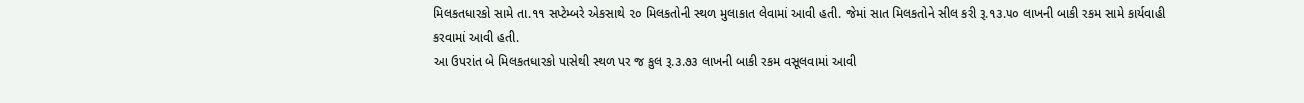મિલકતધારકો સામે તા.૧૧ સપ્ટેમ્બરે એકસાથે ૨૦ મિલકતોની સ્થળ મુલાકાત લેવામાં આવી હતી. જેમાં સાત મિલકતોને સીલ કરી રૂ.૧૩.૫૦ લાખની બાકી રકમ સામે કાર્યવાહી કરવામાં આવી હતી.
આ ઉપરાંત બે મિલકતધારકો પાસેથી સ્થળ પર જ કુલ રૂ.૩.૭૩ લાખની બાકી રકમ વસૂલવામાં આવી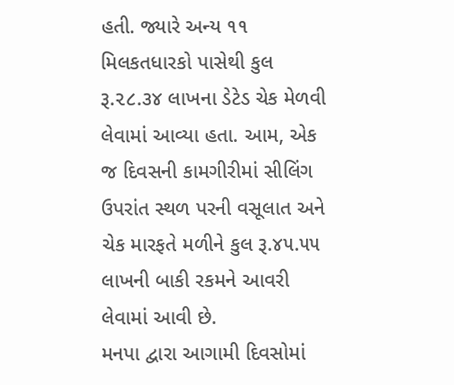હતી. જ્યારે અન્ય ૧૧ મિલકતધારકો પાસેથી કુલ રૂ.૨૮.૩૪ લાખના ડેટેડ ચેક મેળવી લેવામાં આવ્યા હતા. આમ, એક જ દિવસની કામગીરીમાં સીલિંગ ઉપરાંત સ્થળ પરની વસૂલાત અને ચેક મારફતે મળીને કુલ રૂ.૪૫.૫૫ લાખની બાકી રકમને આવરી લેવામાં આવી છે.
મનપા દ્વારા આગામી દિવસોમાં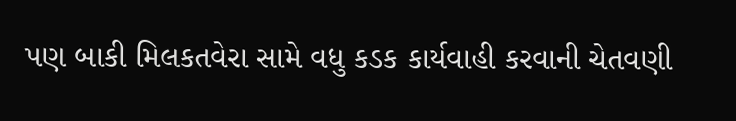પણ બાકી મિલકતવેરા સામે વધુ કડક કાર્યવાહી કરવાની ચેતવણી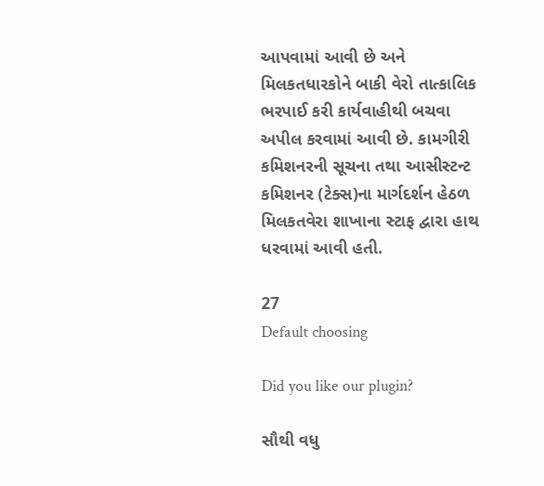આપવામાં આવી છે અને મિલકતધારકોને બાકી વેરો તાત્કાલિક ભરપાઈ કરી કાર્યવાહીથી બચવા અપીલ કરવામાં આવી છે. કામગીરી કમિશનરની સૂચના તથા આસીસ્ટન્ટ કમિશનર (ટેક્સ)ના માર્ગદર્શન હેઠળ મિલકતવેરા શાખાના સ્ટાફ દ્વારા હાથ ધરવામાં આવી હતી.

27
Default choosing

Did you like our plugin?

સૌથી વધુ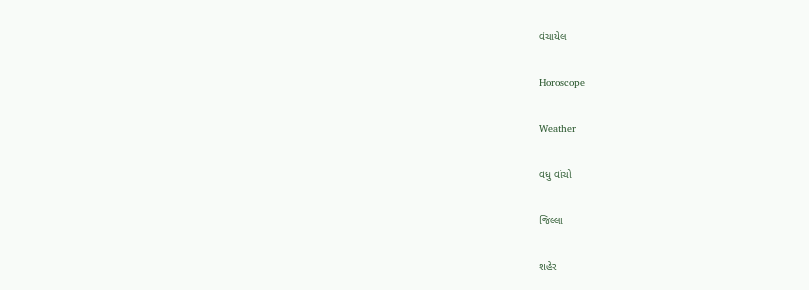વંચાયેલ

Horoscope

Weather

વધુ વાંચો

જિલ્લા

શહેર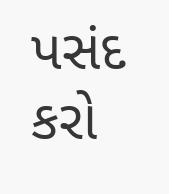પસંદ કરો